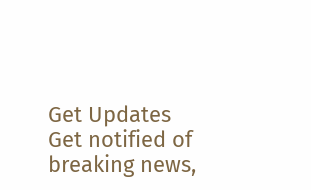Get Updates
Get notified of breaking news,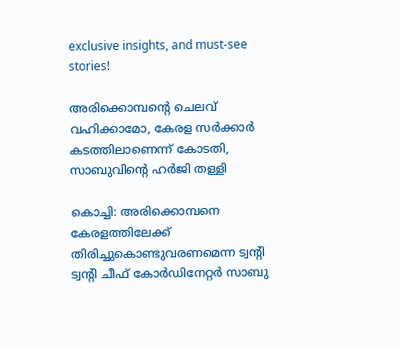exclusive insights, and must-see stories!

അരിക്കൊമ്പന്റെ ചെലവ് വഹിക്കാമോ, കേരള സര്‍ക്കാര്‍ കടത്തിലാണെന്ന് കോടതി, സാബുവിന്റെ ഹര്‍ജി തള്ളി

കൊച്ചി: അരിക്കൊമ്പനെ കേരളത്തിലേക്ക് തിരിച്ചുകൊണ്ടുവരണമെന്ന ട്വന്റി ട്വന്റി ചീഫ് കോര്‍ഡിനേറ്റര്‍ സാബു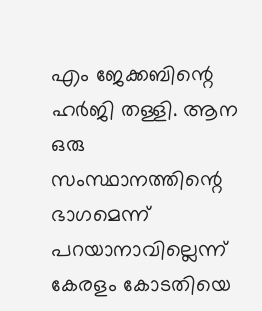എം ജേക്കബിന്റെ ഹര്‍ജി തള്ളി. ആന ഒരു സംസ്ഥാനത്തിന്റെ ഭാഗമെന്ന് പറയാനാവില്ലെന്ന് കേരളം കോടതിയെ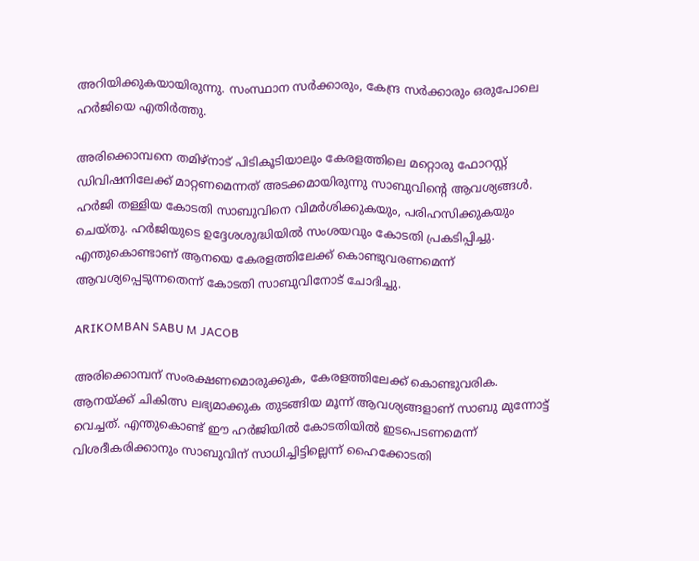അറിയിക്കുകയായിരുന്നു. സംസ്ഥാന സര്‍ക്കാരും, കേന്ദ്ര സര്‍ക്കാരും ഒരുപോലെ ഹര്‍ജിയെ എതിര്‍ത്തു.

അരിക്കൊമ്പനെ തമിഴ്‌നാട് പിടികൂടിയാലും കേരളത്തിലെ മറ്റൊരു ഫോറസ്റ്റ് ഡിവിഷനിലേക്ക് മാറ്റണമെന്നത് അടക്കമായിരുന്നു സാബുവിന്റെ ആവശ്യങ്ങള്‍. ഹര്‍ജി തള്ളിയ കോടതി സാബുവിനെ വിമര്‍ശിക്കുകയും, പരിഹസിക്കുകയും ചെയ്തു. ഹര്‍ജിയുടെ ഉദ്ദേശശുദ്ധിയില്‍ സംശയവും കോടതി പ്രകടിപ്പിച്ചു. എന്തുകൊണ്ടാണ് ആനയെ കേരളത്തിലേക്ക് കൊണ്ടുവരണമെന്ന് ആവശ്യപ്പെടുന്നതെന്ന് കോടതി സാബുവിനോട് ചോദിച്ചു.

ARIKOMBAN SABU M JACOB

അരിക്കൊമ്പന് സംരക്ഷണമൊരുക്കുക, കേരളത്തിലേക്ക് കൊണ്ടുവരിക. ആനയ്ക്ക് ചികിത്സ ലഭ്യമാക്കുക തുടങ്ങിയ മൂന്ന് ആവശ്യങ്ങളാണ് സാബു മുന്നോട്ട് വെച്ചത്. എന്തുകൊണ്ട് ഈ ഹര്‍ജിയില്‍ കോടതിയില്‍ ഇടപെടണമെന്ന് വിശദീകരിക്കാനും സാബുവിന് സാധിച്ചിട്ടില്ലെന്ന് ഹൈക്കോടതി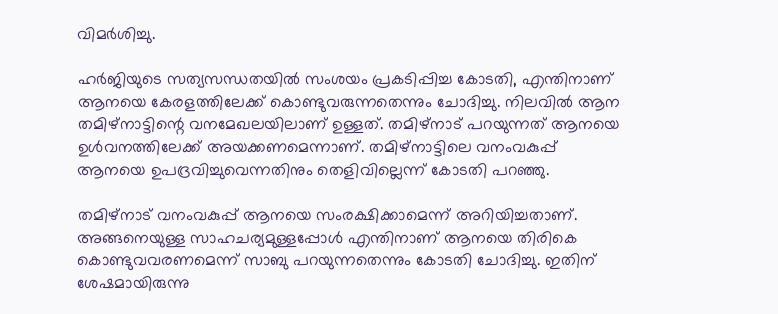വിമര്‍ശിച്ചു.

ഹര്‍ജിയുടെ സത്യസന്ധതയില്‍ സംശയം പ്രകടിപ്പിച്ച കോടതി, എന്തിനാണ് ആനയെ കേരളത്തിലേക്ക് കൊണ്ടുവരുന്നതെന്നും ചോദിച്ചു. നിലവില്‍ ആന തമിഴ്‌നാട്ടിന്റെ വനമേഖലയിലാണ് ഉള്ളത്. തമിഴ്‌നാട് പറയുന്നത് ആനയെ ഉള്‍വനത്തിലേക്ക് അയക്കണമെന്നാണ്. തമിഴ്‌നാട്ടിലെ വനംവകുപ്പ് ആനയെ ഉപദ്രവിച്ചുവെന്നതിനും തെളിവില്ലെന്ന് കോടതി പറഞ്ഞു.

തമിഴ്‌നാട് വനംവകുപ്പ് ആനയെ സംരക്ഷിക്കാമെന്ന് അറിയിച്ചതാണ്. അങ്ങനെയുള്ള സാഹചര്യമുള്ളപ്പോള്‍ എന്തിനാണ് ആനയെ തിരികെ കൊണ്ടുവവരണമെന്ന് സാബു പറയുന്നതെന്നും കോടതി ചോദിച്ചു. ഇതിന് ശേഷമായിരുന്നു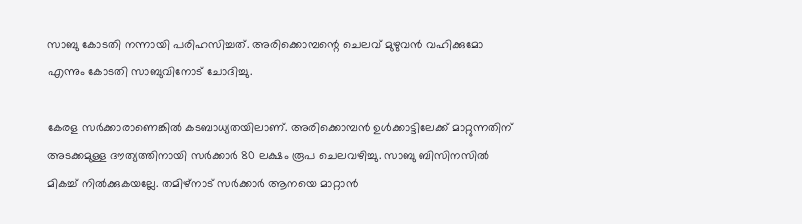സാബു കോടതി നന്നായി പരിഹസിച്ചത്. അരിക്കൊമ്പന്റെ ചെലവ് മുഴുവന്‍ വഹിക്കുമോ എന്നും കോടതി സാബുവിനോട് ചോദിച്ചു.

കേരള സര്‍ക്കാരാണെങ്കില്‍ കടബാധ്യതയിലാണ്. അരിക്കൊമ്പന്‍ ഉള്‍ക്കാട്ടിലേക്ക് മാറ്റുന്നതിന് അടക്കമുള്ള ദൗത്യത്തിനായി സര്‍ക്കാര്‍ 80 ലക്ഷം രൂപ ചെലവഴിച്ചു. സാബു ബിസിനസില്‍ മികച്ച് നില്‍ക്കുകയല്ലേ. തമിഴ്‌നാട് സര്‍ക്കാര്‍ ആനയെ മാറ്റാന്‍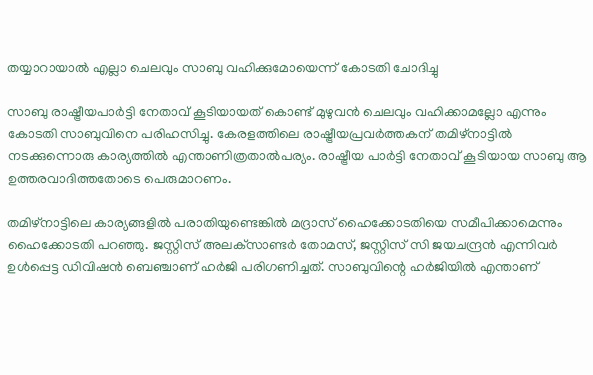തയ്യാറായാല്‍ എല്ലാ ചെലവും സാബു വഹിക്കുമോയെന്ന് കോടതി ചോദിച്ചു

സാബു രാഷ്ട്രീയപാര്‍ട്ടി നേതാവ് കൂടിയായത് കൊണ്ട് മുഴുവന്‍ ചെലവും വഹിക്കാമല്ലോ എന്നും കോടതി സാബുവിനെ പരിഹസിച്ചു. കേരളത്തിലെ രാഷ്ട്രീയപ്രവര്‍ത്തകന് തമിഴ്‌നാട്ടില്‍ നടക്കുന്നൊരു കാര്യത്തില്‍ എന്താണിത്രതാല്‍പര്യം. രാഷ്ട്രീയ പാര്‍ട്ടി നേതാവ് കൂടിയായ സാബു ആ ഉത്തരവാദിത്തതോടെ പെരുമാറണം.

തമിഴ്‌നാട്ടിലെ കാര്യങ്ങളില്‍ പരാതിയുണ്ടെങ്കില്‍ മദ്രാസ് ഹൈക്കോടതിയെ സമീപിക്കാമെന്നും ഹൈക്കോടതി പറഞ്ഞു. ജസ്റ്റിസ് അലക്‌സാണ്ടര്‍ തോമസ്, ജസ്റ്റിസ് സി ജയചന്ദ്രന്‍ എന്നിവര്‍ ഉള്‍പ്പെട്ട ഡിവിഷന്‍ ബെഞ്ചാണ് ഹര്‍ജി പരിഗണിച്ചത്. സാബുവിന്റെ ഹര്‍ജിയില്‍ എന്താണ്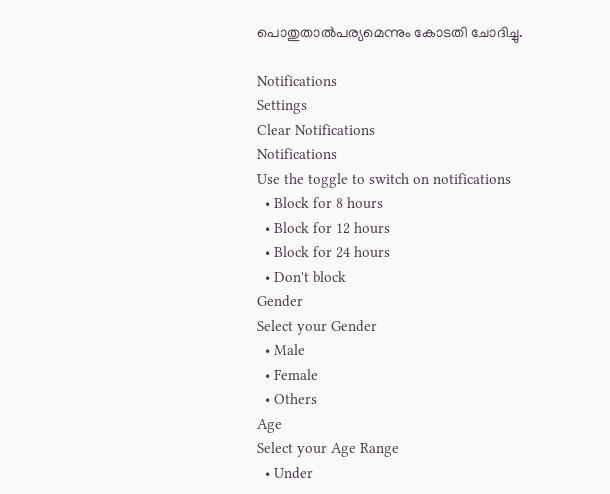പൊതുതാല്‍പര്യമെന്നും കോടതി ചോദിച്ചു.

Notifications
Settings
Clear Notifications
Notifications
Use the toggle to switch on notifications
  • Block for 8 hours
  • Block for 12 hours
  • Block for 24 hours
  • Don't block
Gender
Select your Gender
  • Male
  • Female
  • Others
Age
Select your Age Range
  • Under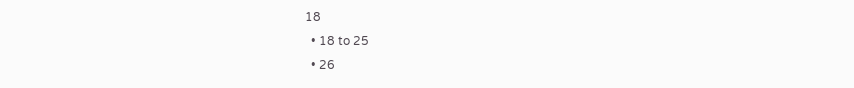18
  • 18 to 25
  • 26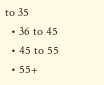to 35
  • 36 to 45
  • 45 to 55
  • 55+